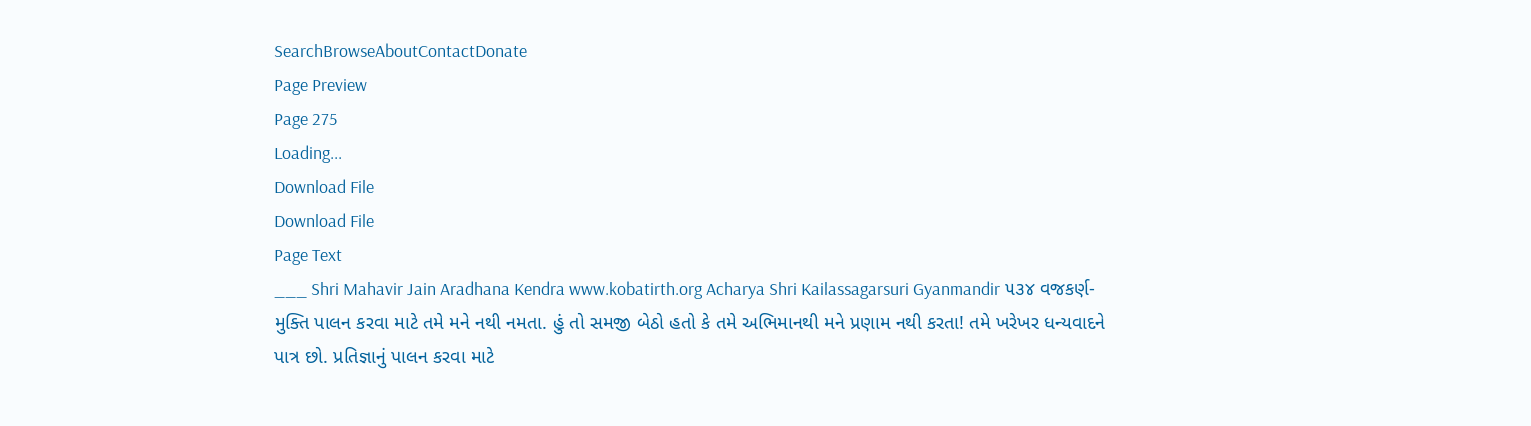SearchBrowseAboutContactDonate
Page Preview
Page 275
Loading...
Download File
Download File
Page Text
___ Shri Mahavir Jain Aradhana Kendra www.kobatirth.org Acharya Shri Kailassagarsuri Gyanmandir ૫૩૪ વજકર્ણ-મુક્તિ પાલન કરવા માટે તમે મને નથી નમતા. હું તો સમજી બેઠો હતો કે તમે અભિમાનથી મને પ્રણામ નથી કરતા! તમે ખરેખર ધન્યવાદને પાત્ર છો. પ્રતિજ્ઞાનું પાલન કરવા માટે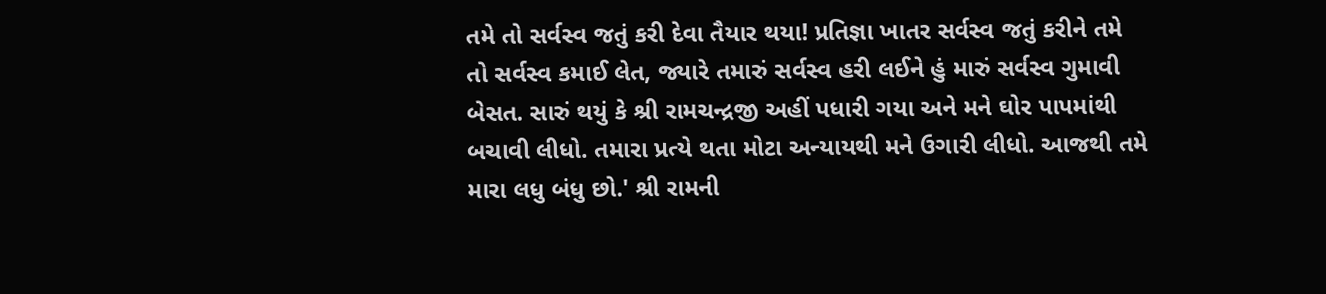તમે તો સર્વસ્વ જતું કરી દેવા તૈયાર થયા! પ્રતિજ્ઞા ખાતર સર્વસ્વ જતું કરીને તમે તો સર્વસ્વ કમાઈ લેત, જ્યારે તમારું સર્વસ્વ હરી લઈને હું મારું સર્વસ્વ ગુમાવી બેસત. સારું થયું કે શ્રી રામચન્દ્રજી અહીં પધારી ગયા અને મને ઘોર પાપમાંથી બચાવી લીધો. તમારા પ્રત્યે થતા મોટા અન્યાયથી મને ઉગારી લીધો. આજથી તમે મારા લધુ બંધુ છો.' શ્રી રામની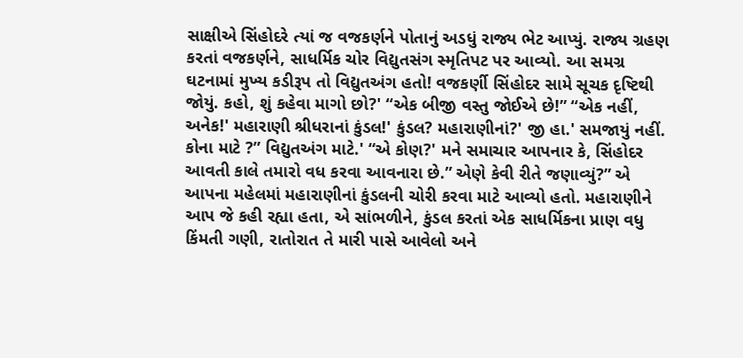સાક્ષીએ સિંહોદરે ત્યાં જ વજકર્ણને પોતાનું અડધું રાજ્ય ભેટ આપ્યું. રાજ્ય ગ્રહણ કરતાં વજકર્ણને, સાધર્મિક ચોર વિદ્યુતસંગ સ્મૃતિપટ પર આવ્યો. આ સમગ્ર ઘટનામાં મુખ્ય કડીરૂપ તો વિદ્યુતઅંગ હતો! વજકર્ણી સિંહોદર સામે સૂચક દૃષ્ટિથી જોયું. કહો, શું કહેવા માગો છો?' “એક બીજી વસ્તુ જોઈએ છે!” “એક નહીં, અનેક!' મહારાણી શ્રીધરાનાં કુંડલ!' કુંડલ? મહારાણીનાં?' જી હા.' સમજાયું નહીં. કોના માટે ?” વિદ્યુતઅંગ માટે.' “એ કોણ?' મને સમાચાર આપનાર કે, સિંહોદર આવતી કાલે તમારો વધ કરવા આવનારા છે.” એણે કેવી રીતે જણાવ્યું?” એ આપના મહેલમાં મહારાણીનાં કુંડલની ચોરી કરવા માટે આવ્યો હતો. મહારાણીને આપ જે કહી રહ્યા હતા, એ સાંભળીને, કુંડલ કરતાં એક સાધર્મિકના પ્રાણ વધુ કિંમતી ગણી, રાતોરાત તે મારી પાસે આવેલો અને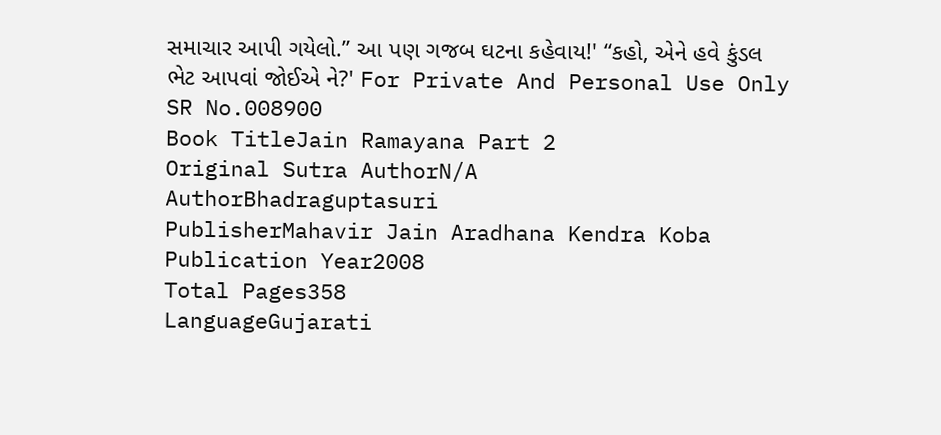સમાચાર આપી ગયેલો.” આ પણ ગજબ ઘટના કહેવાય!' “કહો, એને હવે કુંડલ ભેટ આપવાં જોઈએ ને?' For Private And Personal Use Only
SR No.008900
Book TitleJain Ramayana Part 2
Original Sutra AuthorN/A
AuthorBhadraguptasuri
PublisherMahavir Jain Aradhana Kendra Koba
Publication Year2008
Total Pages358
LanguageGujarati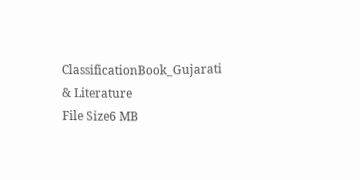ClassificationBook_Gujarati & Literature
File Size6 MB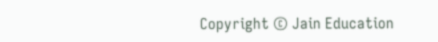Copyright © Jain Education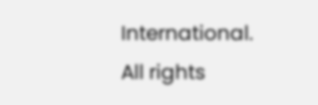International. All rights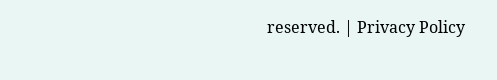reserved. | Privacy Policy